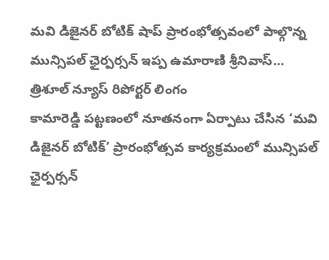మవి డిజైనర్ బోటిక్ షాప్ ప్రారంభోత్సవంలో పాల్గొన్న మున్సిపల్ ఛైర్పర్సన్ ఇప్ప ఉమారాణి శ్రీనివాస్…
త్రిశూల్ న్యూస్ రిపోర్టర్ లింగం
కామారెడ్డి పట్టణంలో నూతనంగా ఏర్పాటు చేసిన ‘మవి డిజైనర్ బోటిక్’ ప్రారంభోత్సవ కార్యక్రమంలో మున్సిపల్ ఛైర్పర్సన్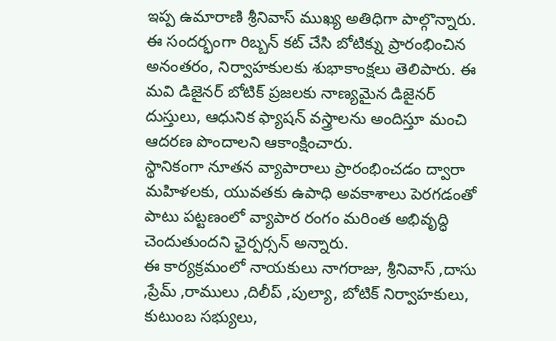ఇప్ప ఉమారాణి శ్రీనివాస్ ముఖ్య అతిధిగా పాల్గొన్నారు.
ఈ సందర్భంగా రిబ్బన్ కట్ చేసి బోటిక్ను ప్రారంభించిన అనంతరం, నిర్వాహకులకు శుభాకాంక్షలు తెలిపారు. ఈ మవి డిజైనర్ బోటిక్ ప్రజలకు నాణ్యమైన డిజైనర్ దుస్తులు, ఆధునిక ఫ్యాషన్ వస్త్రాలను అందిస్తూ మంచి ఆదరణ పొందాలని ఆకాంక్షించారు.
స్థానికంగా నూతన వ్యాపారాలు ప్రారంభించడం ద్వారా మహిళలకు, యువతకు ఉపాధి అవకాశాలు పెరగడంతో పాటు పట్టణంలో వ్యాపార రంగం మరింత అభివృద్ధి చెందుతుందని ఛైర్పర్సన్ అన్నారు.
ఈ కార్యక్రమంలో నాయకులు నాగరాజు, శ్రీనివాస్ ,దాసు ,ప్రేమ్ ,రాములు ,దిలీప్ ,పుల్యా, బోటిక్ నిర్వాహకులు, కుటుంబ సభ్యులు,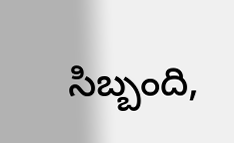సిబ్బంది,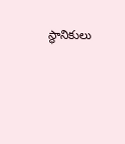స్థానికులు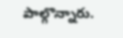పాల్గొన్నారు.